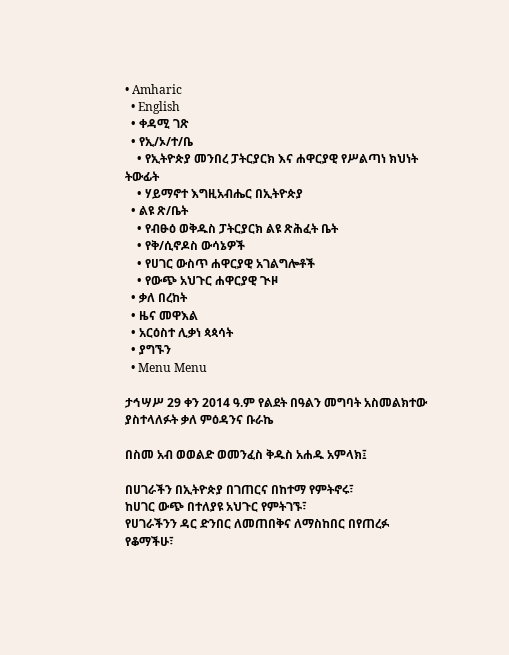• Amharic
  • English
  • ቀዳሚ ገጽ
  • የኢ/ኦ/ተ/ቤ
    • የኢትዮጵያ መንበረ ፓትርያርክ እና ሐዋርያዊ የሥልጣነ ክህነት ትውፊት
    • ሃይማኖተ እግዚአብሔር በኢትዮጵያ
  • ልዩ ጽ/ቤት
    • የብፁዕ ወቅዱስ ፓትርያርክ ልዩ ጽሕፈት ቤት
    • የቅ/ሲኖዶስ ውሳኔዎች
    • የሀገር ውስጥ ሐዋርያዊ አገልግሎቶች
    • የውጭ አህጉር ሐዋርያዊ ጒዞ
  • ቃለ በረከት
  • ዜና መዋእል
  • አርዕስተ ሊቃነ ጳጳሳት
  • ያግኙን
  • Menu Menu

ታኅሣሥ 29 ቀን 2014 ዓ.ም የልደት በዓልን መግባት አስመልክተው ያስተላለፉት ቃለ ምዕዳንና ቡራኬ

በስመ አብ ወወልድ ወመንፈስ ቅዱስ አሐዱ አምላክ፤

በሀገራችን በኢትዮጵያ በገጠርና በከተማ የምትኖሩ፣
ከሀገር ውጭ በተለያዩ አህጉር የምትገኙ፣
የሀገራችንን ዳር ድንበር ለመጠበቅና ለማስከበር በየጠረፉ የቆማችሁ፣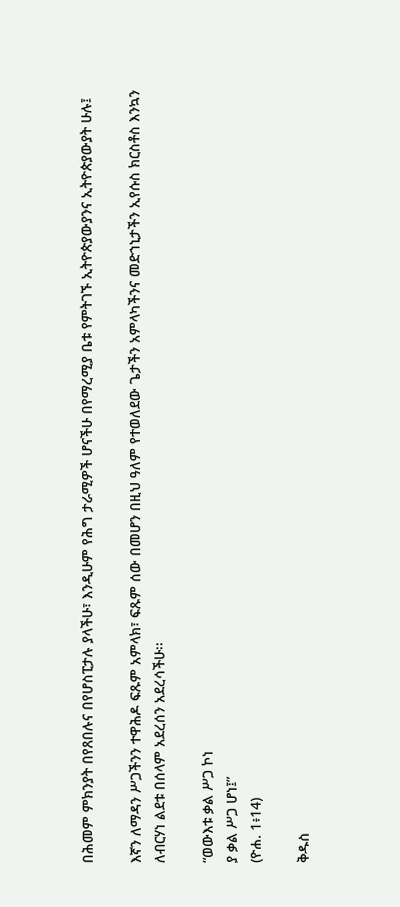በሕመም ምክንያት በየጸበሉና በየሆስፒታሉ ያላችሁ፣ እንዲሁም የሕግ ታራሚዎች ሆናችሁ በየማረሚያ ቤቱ የምትገኙ ኢትዮጵያውያንና ኢትዮጵያውያት ሁሉ፤

እኛን ለማዳን ሥጋችንን ተዋሕዶ ፍጹም አምላክ፣ ፍጹም ሰው በመሆን በዚህ ዓለም የተወለደው ጌታችን አምላካችንና መድኀኒታችን ኢየሱስ ክርስቶስ እንኳን ለብርሃነ ልደቱ በሰላም አደረሰን አደረሳችሁ፡፡

“ወውእቱ ቃል ሥጋ ኮነ
ያ ቃል ሥጋ ሆነ፤”
(ዮሐ. 1፥14)

ቅዱስ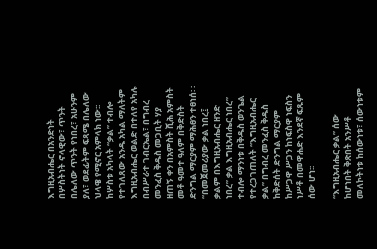እግዚአብሔር በአንድነት በሦስትነት ኖላዊው፣ ጥንት በሌለው ጥንት የነበረ፣ አሁንም ያለ፣ ወደፊትም ፍጻሜ በሌለው ህላዌ የሚኖር አምላክ ነው፡፡ከሦስቱ አካላት “ቃል” ተብሎ የተገለጸው አንዱ አካል ማለትም እግዚአብሔር ወልድ በተለየ አካሉ በብሥራተ ገብርኤል፣ በግብረ መንፈስ ቅዱስ መጋቢት ሃያ ዘጠኝ ቀን በአምስት ሺሕ አምስት መቶ ዓመተ ዓለም በቅድስት ድንግል ማርያም ማሕፀን ተፀነሰ፡ ፡“በመጀመሪያው ቃል ነበረ፤ ቃልም በእግዚአብሔር ዘንድ ነበረ” ቃል እግዚአብሔር ነበረ” ተብሎ ማንነቱ በቅዱስ ወንጌል የተረጋገጠለት “እግዚአብሔር ቃል” በግብረ መንፈስ ቅዱስ ከቅድሰት ድንግል ማርያም ከሥጋዋ ሥጋን ከነፍስዋ ነፍስን ነሥቶ በመዋሐድ እንደኛ ፍጹም ሰው ሆነ፡፡

“እግዚአብሔር ቃል” ሰው ከሆነበት ቅጽበት አንሥቶ መለኮትነቱ ከሰውነቱ፣ ሰውነቱም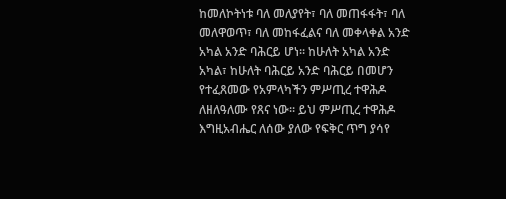ከመለኮትነቱ ባለ መለያየት፣ ባለ መጠፋፋት፣ ባለ መለዋወጥ፣ ባለ መከፋፈልና ባለ መቀላቀል አንድ አካል አንድ ባሕርይ ሆነ፡፡ ከሁለት አካል አንድ አካል፣ ከሁለት ባሕርይ አንድ ባሕርይ በመሆን የተፈጸመው የአምላካችን ምሥጢረ ተዋሕዶ ለዘለዓለሙ የጸና ነው፡፡ ይህ ምሥጢረ ተዋሕዶ እግዚአብሔር ለሰው ያለው የፍቅር ጥግ ያሳየ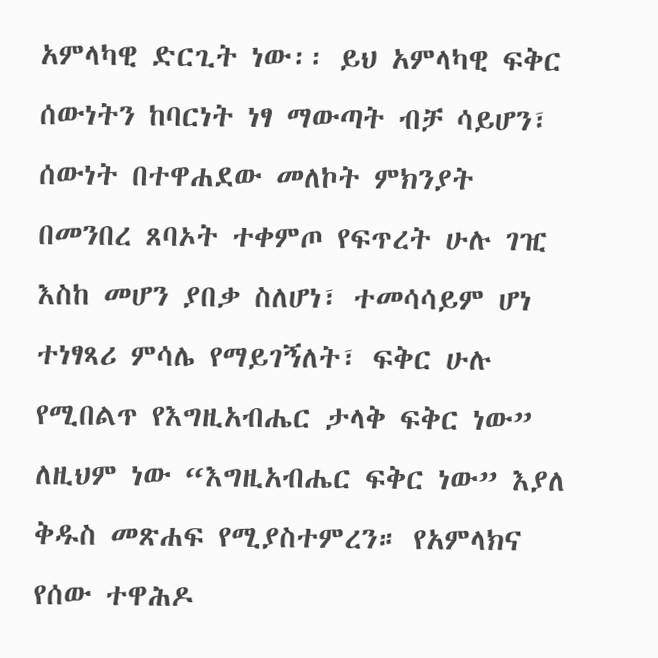አምላካዊ ድርጊት ነው፡፡ ይህ አምላካዊ ፍቅር ሰውነትን ከባርነት ነፃ ማውጣት ብቻ ሳይሆን፣ ሰውነት በተዋሐደው መለኮት ምክንያት በመንበረ ጸባኦት ተቀምጦ የፍጥረት ሁሉ ገዢ እስከ መሆን ያበቃ ስለሆነ፣ ተመሳሳይም ሆነ ተነፃጻሪ ምሳሌ የማይገኝለት፣ ፍቅር ሁሉ የሚበልጥ የእግዚአብሔር ታላቅ ፍቅር ነው” ለዚህም ነው “እግዚአብሔር ፍቅር ነው” እያለ ቅዱስ መጽሐፍ የሚያስተምረን። የአምላክና የሰው ተዋሕዶ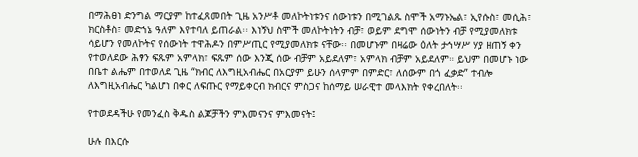በማሕፀነ ድንግል ማርያም ከተፈጸመበት ጊዜ አንሥቶ መለኮትነቱንና ሰውነቱን በሚገልጹ ስሞች አማኑኤል፣ ኢየሱስ፣ መሲሕ፣ ክርስቶስ፣ መድኀኔ ዓለም እየተባለ ይጠራል፡፡ እነኝህ ስሞች መለኮትነትን ብቻ፣ ወይም ደግሞ ሰውነትን ብቻ የሚያመለክቱ ሳይሆን የመለኮትና የሰውነት ተዋሕዶን በምሥጢር የሚያመለክቱ ናቸው፡፡ በመሆኑም በዛሬው ዕለት ታኅሣሥ ሃያ ዘጠኝ ቀን የተወለደው ሕፃን ፍጹም አምላክ፣ ፍጹም ሰው እንጂ ሰው ብቻም አይደለም፣ አምላክ ብቻም አይደለም። ይህም በመሆኑ ነው በቤተ ልሔም በተወለደ ጊዜ “ክብር ለእግዚአብሔር በአርያም ይሁን ሰላምም በምድር፣ ለሰውም በጎ ፈቃድ” ተብሎ ለእግዚአብሔር ካልሆነ በቀር ለፍጡር የማይቀርብ ክብርና ምስጋና ከሰማይ ሠራዊተ መላእክት የቀረበለት፡፡

የተወደዳችሁ የመንፈስ ቅዱስ ልጆቻችን ምእመናንና ምእመናት፤

ሁሉ በእርሱ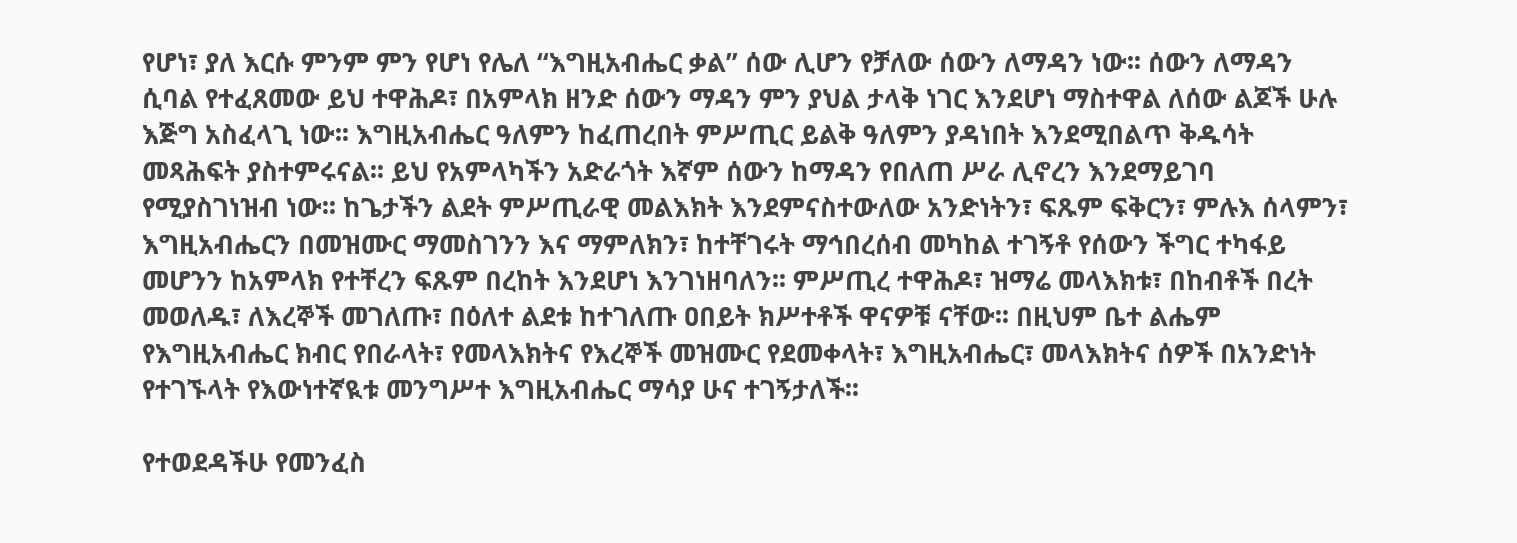የሆነ፣ ያለ እርሱ ምንም ምን የሆነ የሌለ “እግዚአብሔር ቃል” ሰው ሊሆን የቻለው ሰውን ለማዳን ነው፡፡ ሰውን ለማዳን ሲባል የተፈጸመው ይህ ተዋሕዶ፣ በአምላክ ዘንድ ሰውን ማዳን ምን ያህል ታላቅ ነገር እንደሆነ ማስተዋል ለሰው ልጆች ሁሉ እጅግ አስፈላጊ ነው፡፡ እግዚአብሔር ዓለምን ከፈጠረበት ምሥጢር ይልቅ ዓለምን ያዳነበት እንደሚበልጥ ቅዱሳት መጻሕፍት ያስተምሩናል፡፡ ይህ የአምላካችን አድራጎት እኛም ሰውን ከማዳን የበለጠ ሥራ ሊኖረን እንደማይገባ የሚያስገነዝብ ነው፡፡ ከጌታችን ልደት ምሥጢራዊ መልእክት እንደምናስተውለው አንድነትን፣ ፍጹም ፍቅርን፣ ምሉእ ሰላምን፣ እግዚአብሔርን በመዝሙር ማመስገንን እና ማምለክን፣ ከተቸገሩት ማኅበረሰብ መካከል ተገኝቶ የሰውን ችግር ተካፋይ መሆንን ከአምላክ የተቸረን ፍጹም በረከት እንደሆነ እንገነዘባለን፡፡ ምሥጢረ ተዋሕዶ፣ ዝማሬ መላእክቱ፣ በከብቶች በረት መወለዱ፣ ለእረኞች መገለጡ፣ በዕለተ ልደቱ ከተገለጡ ዐበይት ክሥተቶች ዋናዎቹ ናቸው፡፡ በዚህም ቤተ ልሔም የእግዚአብሔር ክብር የበራላት፣ የመላእክትና የእረኞች መዝሙር የደመቀላት፣ እግዚአብሔር፣ መላእክትና ሰዎች በአንድነት የተገኙላት የእውነተኛዪቱ መንግሥተ እግዚአብሔር ማሳያ ሁና ተገኝታለች፡፡

የተወደዳችሁ የመንፈስ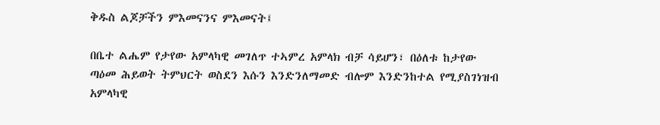ቅዱስ ልጆቻችን ምእመናንና ምእመናት፤

በቤተ ልሔም የታየው አምላካዊ መገለጥ ተኣምረ አምላክ ብቻ ሳይሆን፣ በዕለቱ ከታየው ጣዕመ ሕይወት ትምህርት ወስደን እሱን እንድንለማመድ ብሎም እንድንከተል የሚያስገነዝብ አምላካዊ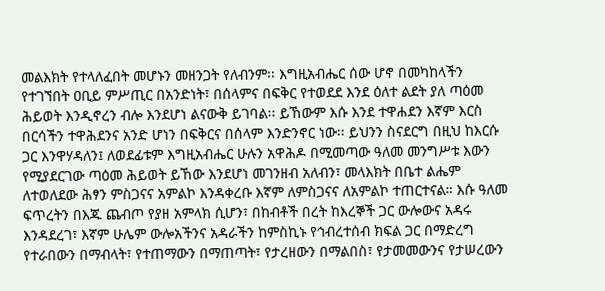መልእክት የተላለፈበት መሆኑን መዘንጋት የለብንም፡፡ እግዚአብሔር ሰው ሆኖ በመካከላችን የተገኘበት ዐቢይ ምሥጢር በአንድነት፣ በሰላምና በፍቅር የተወደደ እንደ ዕለተ ልደት ያለ ጣዕመ ሕይወት እንዲኖረን ብሎ እንደሆነ ልናውቅ ይገባል፡፡ ይኸውም እሱ እንደ ተዋሐደን እኛም እርስ በርሳችን ተዋሕደንና አንድ ሆነን በፍቅርና በሰላም እንድንኖር ነው፡፡ ይህንን ስናደርግ በዚህ ከእርሱ ጋር እንዋሃዳለን፤ ለወደፊቱም እግዚአብሔር ሁሉን አዋሕዶ በሚመጣው ዓለመ መንግሥቱ እውን የሚያደርገው ጣዕመ ሕይወት ይኸው እንደሆነ መገንዘብ አለብን፣ መላእክት በቤተ ልሔም ለተወለደው ሕፃን ምስጋናና አምልኮ እንዳቀረቡ እኛም ለምስጋናና ለአምልኮ ተጠርተናል። እሱ ዓለመ ፍጥረትን በእጁ ጨብጦ የያዘ አምላክ ሲሆን፣ በከብቶች በረት ከእረኞች ጋር ውሎውና አዳሩ እንዳደረገ፣ እኛም ሁሌም ውሎአችንና አዳራችን ከምስኪኑ የኅብረተሰብ ክፍል ጋር በማድረግ የተራበውን በማብላት፣ የተጠማውን በማጠጣት፣ የታረዘውን በማልበስ፣ የታመመውንና የታሠረውን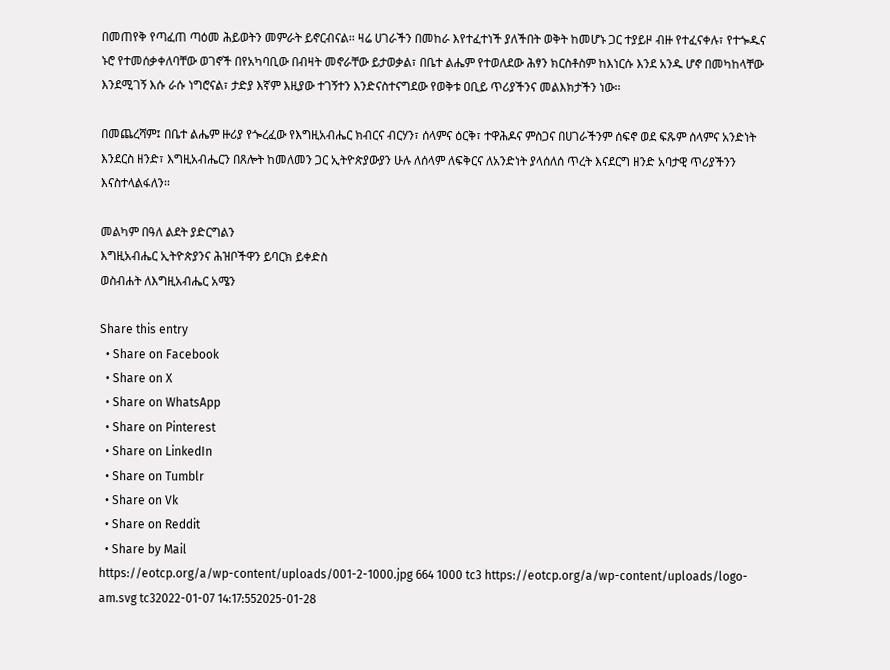በመጠየቅ የጣፈጠ ጣዕመ ሕይወትን መምራት ይኖርብናል፡፡ ዛሬ ሀገራችን በመከራ እየተፈተነች ያለችበት ወቅት ከመሆኑ ጋር ተያይዞ ብዙ የተፈናቀሉ፣ የተጐዱና ኑሮ የተመሰቃቀለባቸው ወገኖች በየአካባቢው በብዛት መኖራቸው ይታወቃል፣ በቤተ ልሔም የተወለደው ሕፃን ክርስቶስም ከእነርሱ እንደ አንዱ ሆኖ በመካከላቸው እንደሚገኝ እሱ ራሱ ነግሮናል፣ ታድያ እኛም እዚያው ተገኝተን እንድናስተናግደው የወቅቱ ዐቢይ ጥሪያችንና መልእክታችን ነው፡፡

በመጨረሻም፤ በቤተ ልሔም ዙሪያ የጐረፈው የእግዚአብሔር ክብርና ብርሃን፣ ሰላምና ዕርቅ፣ ተዋሕዶና ምስጋና በሀገራችንም ሰፍኖ ወደ ፍጹም ሰላምና አንድነት እንደርስ ዘንድ፣ እግዚአብሔርን በጸሎት ከመለመን ጋር ኢትዮጵያውያን ሁሉ ለሰላም ለፍቅርና ለአንድነት ያላሰለሰ ጥረት እናደርግ ዘንድ አባታዊ ጥሪያችንን እናስተላልፋለን፡፡

መልካም በዓለ ልደት ያድርግልን
እግዚአብሔር ኢትዮጵያንና ሕዝቦችዋን ይባርክ ይቀድስ
ወስብሐት ለእግዚአብሔር አሜን

Share this entry
  • Share on Facebook
  • Share on X
  • Share on WhatsApp
  • Share on Pinterest
  • Share on LinkedIn
  • Share on Tumblr
  • Share on Vk
  • Share on Reddit
  • Share by Mail
https://eotcp.org/a/wp-content/uploads/001-2-1000.jpg 664 1000 tc3 https://eotcp.org/a/wp-content/uploads/logo-am.svg tc32022-01-07 14:17:552025-01-28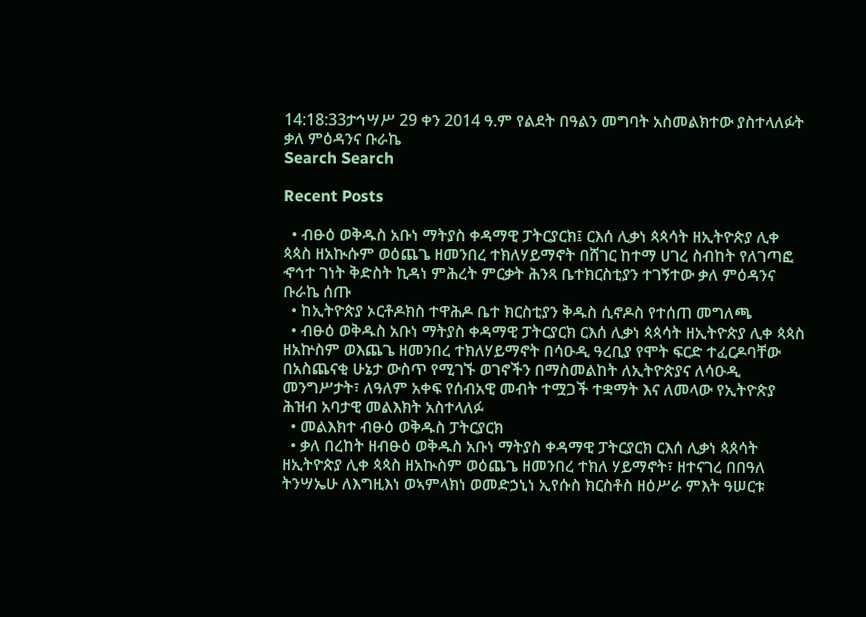14:18:33ታኅሣሥ 29 ቀን 2014 ዓ.ም የልደት በዓልን መግባት አስመልክተው ያስተላለፉት ቃለ ምዕዳንና ቡራኬ
Search Search

Recent Posts

  • ብፁዕ ወቅዱስ አቡነ ማትያስ ቀዳማዊ ፓትርያርክ፤ ርእሰ ሊቃነ ጳጳሳት ዘኢትዮጵያ ሊቀ ጳጳስ ዘአኲሱም ወዕጨጌ ዘመንበረ ተክለሃይማኖት በሸገር ከተማ ሀገረ ስብከት የለገጣፎ ኆኅተ ገነት ቅድስት ኪዳነ ምሕረት ምርቃት ሕንጻ ቤተክርስቲያን ተገኝተው ቃለ ምዕዳንና ቡራኬ ሰጡ
  • ከኢትዮጵያ ኦርቶዶክስ ተዋሕዶ ቤተ ክርስቲያን ቅዱስ ሲኖዶስ የተሰጠ መግለጫ
  • ብፁዕ ወቅዱስ አቡነ ማትያስ ቀዳማዊ ፓትርያርክ ርእሰ ሊቃነ ጳጳሳት ዘኢትዮጵያ ሊቀ ጳጳስ ዘአኵስም ወእጨጌ ዘመንበረ ተክለሃይማኖት በሳዑዲ ዓረቢያ የሞት ፍርድ ተፈርዶባቸው በአስጨናቂ ሁኔታ ውስጥ የሚገኙ ወገኖችን በማስመልከት ለኢትዮጵያና ለሳዑዲ መንግሥታት፣ ለዓለም አቀፍ የሰብአዊ መብት ተሟጋች ተቋማት እና ለመላው የኢትዮጵያ ሕዝብ አባታዊ መልእክት አስተላለፉ
  • መልእክተ ብፁዕ ወቅዱስ ፓትርያርክ
  • ቃለ በረከት ዘብፁዕ ወቅዱስ አቡነ ማትያስ ቀዳማዊ ፓትርያርክ ርእሰ ሊቃነ ጳጰሳት ዘኢትዮጵያ ሊቀ ጳጳስ ዘአኲስም ወዕጨጌ ዘመንበረ ተክለ ሃይማኖት፣ ዘተናገረ በበዓለ ትንሣኤሁ ለእግዚእነ ወኣምላክነ ወመድኃኒነ ኢየሱስ ክርስቶስ ዘዕሥራ ምእት ዓሠርቱ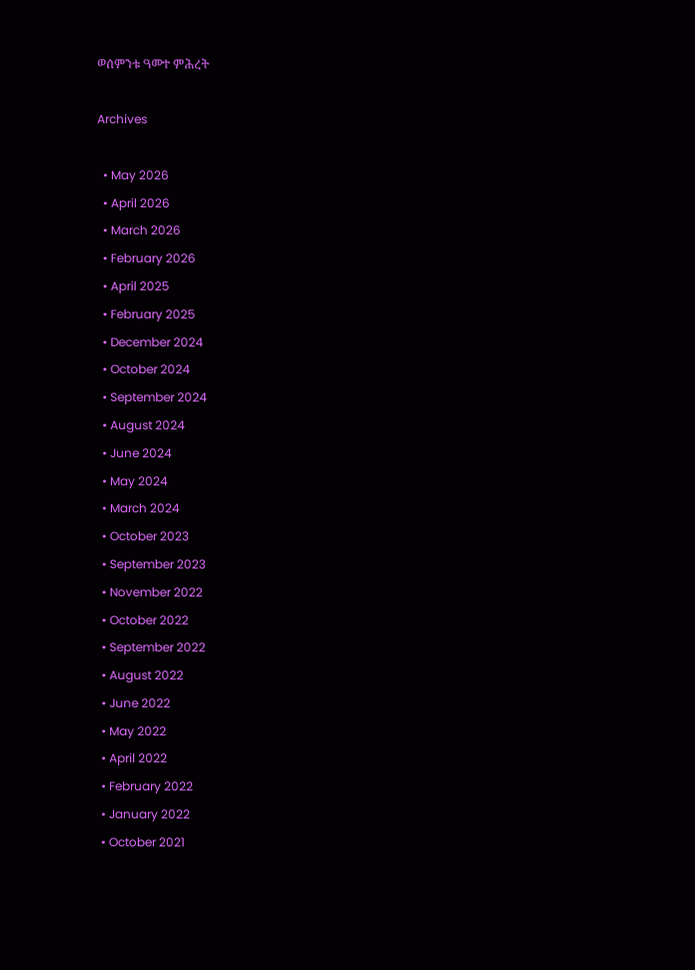ወሰምንቱ ዓመተ ምሕረት

Archives

  • May 2026
  • April 2026
  • March 2026
  • February 2026
  • April 2025
  • February 2025
  • December 2024
  • October 2024
  • September 2024
  • August 2024
  • June 2024
  • May 2024
  • March 2024
  • October 2023
  • September 2023
  • November 2022
  • October 2022
  • September 2022
  • August 2022
  • June 2022
  • May 2022
  • April 2022
  • February 2022
  • January 2022
  • October 2021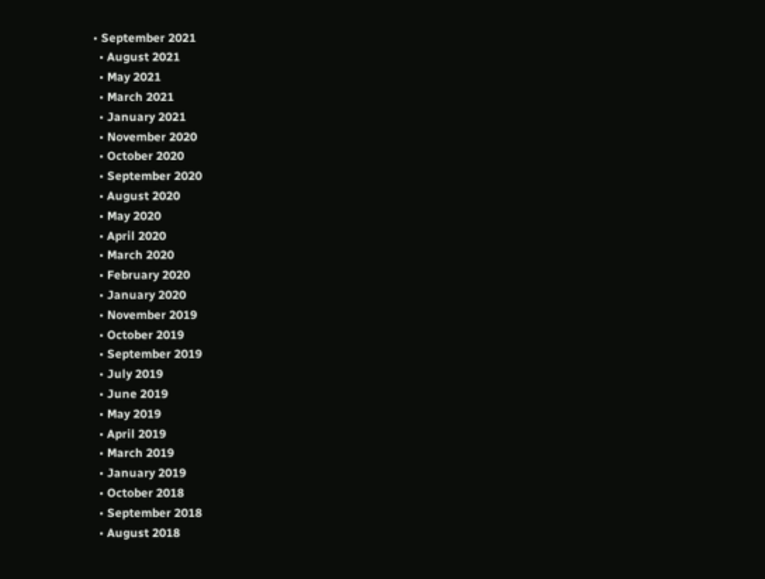• September 2021
  • August 2021
  • May 2021
  • March 2021
  • January 2021
  • November 2020
  • October 2020
  • September 2020
  • August 2020
  • May 2020
  • April 2020
  • March 2020
  • February 2020
  • January 2020
  • November 2019
  • October 2019
  • September 2019
  • July 2019
  • June 2019
  • May 2019
  • April 2019
  • March 2019
  • January 2019
  • October 2018
  • September 2018
  • August 2018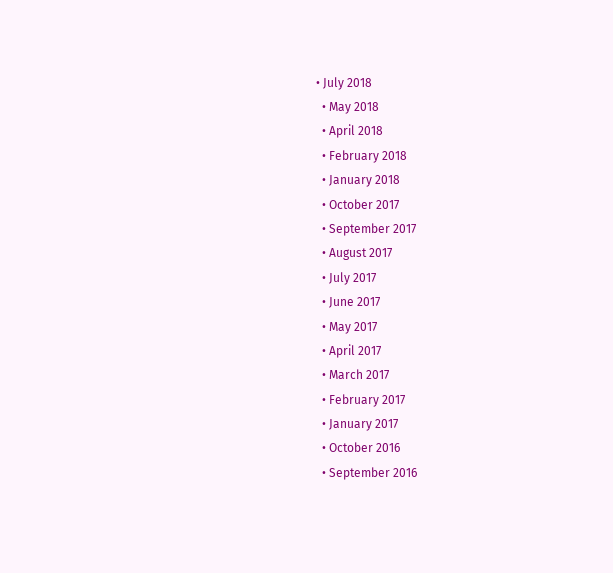• July 2018
  • May 2018
  • April 2018
  • February 2018
  • January 2018
  • October 2017
  • September 2017
  • August 2017
  • July 2017
  • June 2017
  • May 2017
  • April 2017
  • March 2017
  • February 2017
  • January 2017
  • October 2016
  • September 2016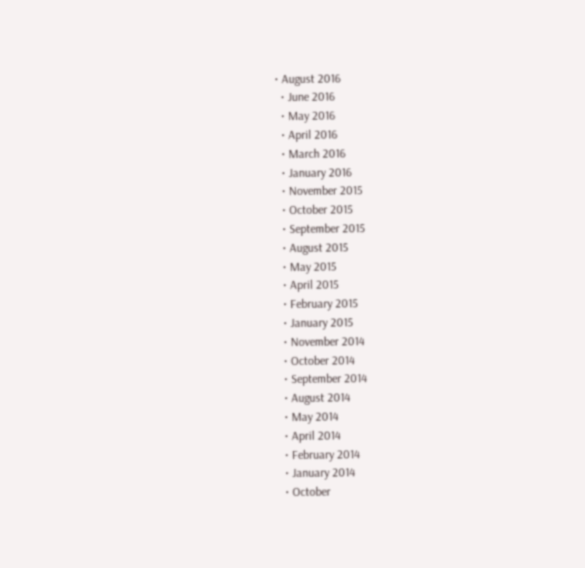• August 2016
  • June 2016
  • May 2016
  • April 2016
  • March 2016
  • January 2016
  • November 2015
  • October 2015
  • September 2015
  • August 2015
  • May 2015
  • April 2015
  • February 2015
  • January 2015
  • November 2014
  • October 2014
  • September 2014
  • August 2014
  • May 2014
  • April 2014
  • February 2014
  • January 2014
  • October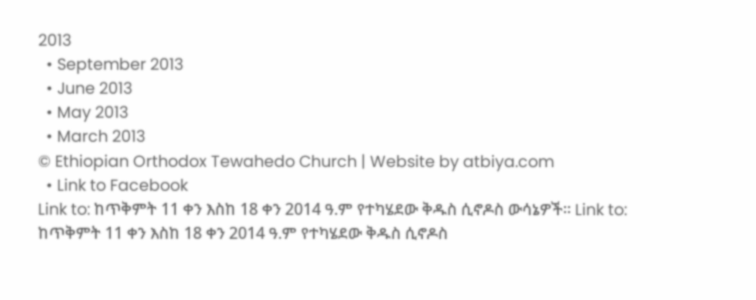2013
  • September 2013
  • June 2013
  • May 2013
  • March 2013
© Ethiopian Orthodox Tewahedo Church | Website by atbiya.com
  • Link to Facebook
Link to: ከጥቅምት 11 ቀን እስከ 18 ቀን 2014 ዓ.ም የተካሄደው ቅዱስ ሲኖዶስ ውሳኔዎች፡፡ Link to: ከጥቅምት 11 ቀን እስከ 18 ቀን 2014 ዓ.ም የተካሄደው ቅዱስ ሲኖዶስ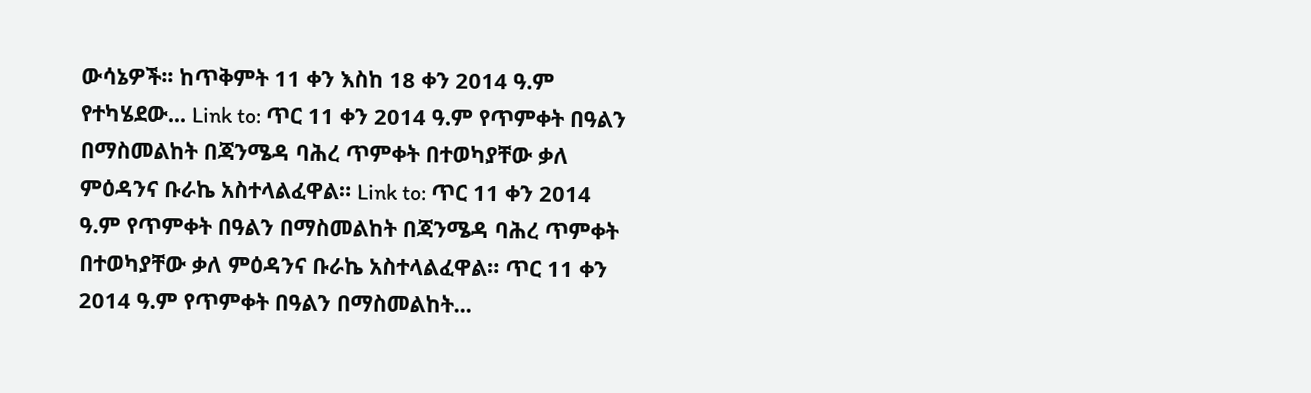ውሳኔዎች፡፡ ከጥቅምት 11 ቀን እስከ 18 ቀን 2014 ዓ.ም የተካሄደው... Link to: ጥር 11 ቀን 2014 ዓ.ም የጥምቀት በዓልን በማስመልከት በጃንሜዳ ባሕረ ጥምቀት በተወካያቸው ቃለ ምዕዳንና ቡራኬ አስተላልፈዋል። Link to: ጥር 11 ቀን 2014 ዓ.ም የጥምቀት በዓልን በማስመልከት በጃንሜዳ ባሕረ ጥምቀት በተወካያቸው ቃለ ምዕዳንና ቡራኬ አስተላልፈዋል። ጥር 11 ቀን 2014 ዓ.ም የጥምቀት በዓልን በማስመልከት...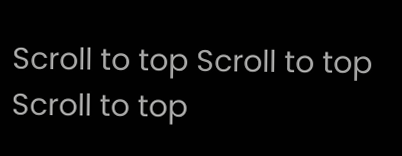Scroll to top Scroll to top Scroll to top